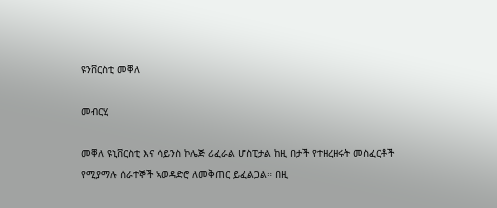ዩንቨርስቲ መቐለ

መብርሂ

መቐለ ዩኒቨርስቲ እና ሳይንስ ኮሌጅ ሪፈራል ሆስፒታል ከዚ በታች የተዘረዘሩት መስፈርቶች የሚያማሉ ሰራተኞች ኣወዳድሮ ለመቅጠር ይፈልጋል። በዚ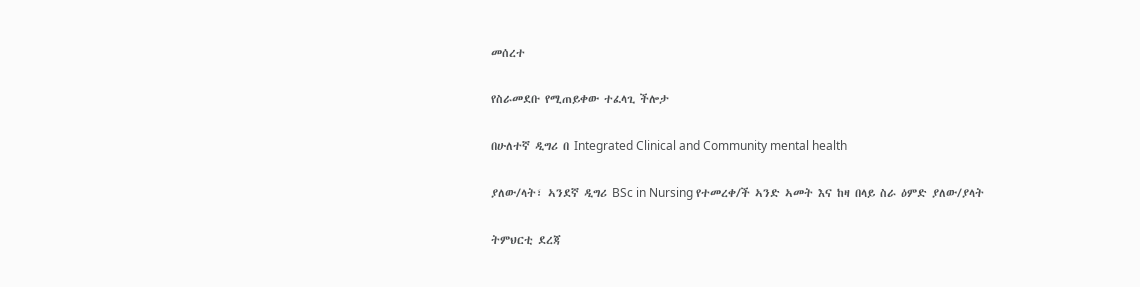መሰረተ

የስራመደቡ የሚጠይቀው ተፈላጊ ችሎታ

በሁለተኛ ዲግሪ በ Integrated Clinical and Community mental health

ያለው/ላት፣ ኣንደኛ ዲግሪ BSc in Nursing የተመረቀ/ች ኣንድ ኣመት እና ከዛ በላይ ስራ ዕምድ ያለው/ያላት

ትምህርቲ ደረጃ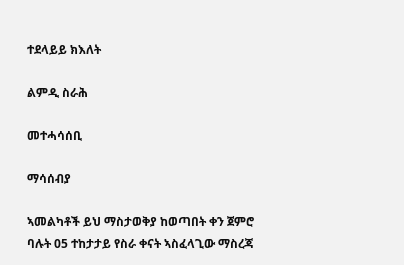ተደላይይ ክእለት

ልምዲ ስራሕ

መተሓሳሰቢ

ማሳሰብያ

ኣመልካቶች ይህ ማስታወቅያ ከወጣበት ቀን ጀምሮ ባሉት 05 ተከታታይ የስራ ቀናት ኣስፈላጊው ማስረጃ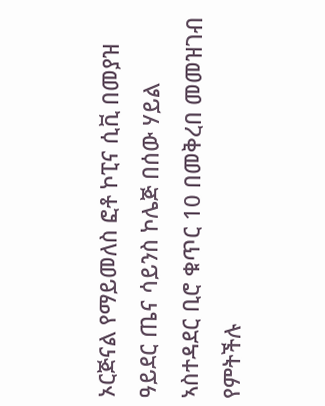ኦርጅናል የማይመለስ ፎቶ ኮፒና ሲቪ በመያዝ ዓይደር ጤና ሳይንስ ኮሌጅ በሰው ሃይል ኣስተዳደር ቢሮ ቁጥር 10 በመቅረበ መመዝገብ የምትችሉ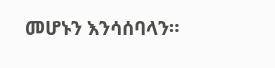መሆኑን እንሳሰባላን።